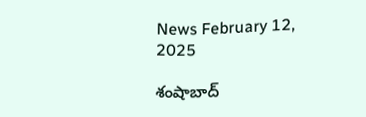News February 12, 2025

శంషాబాద్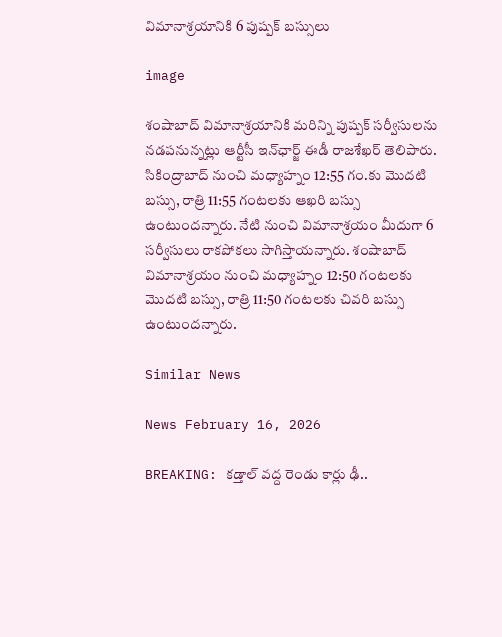విమానాశ్రయానికి 6 పుష్పక్ బస్సులు

image

శంషాబాద్ విమానాశ్రయానికి మరిన్ని పుష్పక్ సర్వీసులను నడపనున్నట్లు ఆర్టీసీ ఇన్‌ఛార్జ్ ఈడీ రాజశేఖర్ తెలిపారు. సికింద్రాబాద్ నుంచి మధ్యాహ్నం 12:55 గం.కు మొదటి బస్సు, రాత్రి 11:55 గంటలకు ఆఖరి బస్సు ఉంటుందన్నారు. నేటి నుంచి విమానాశ్రయం మీదుగా 6 సర్వీసులు రాకపోకలు సాగిస్తాయన్నారు. శంషాబాద్ విమానాశ్రయం నుంచి మధ్యాహ్నం 12:50 గంటలకు మొదటి బస్సు, రాత్రి 11:50 గంటలకు చివరి బస్సు ఉంటుందన్నారు.

Similar News

News February 16, 2026

BREAKING: కడ్తాల్ వద్ద రెండు కార్లు ఢీ..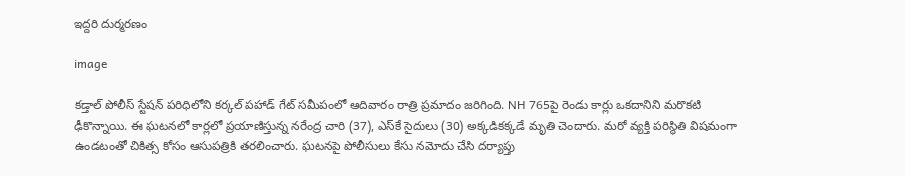ఇద్దరి దుర్మరణం

image

కడ్తాల్ పోలీస్ స్టేషన్ పరిధిలోని కర్కల్ పహాడ్ గేట్ సమీపంలో ఆదివారం రాత్రి ప్రమాదం జరిగింది. NH 765పై రెండు కార్లు ఒకదానిని మరొకటి ఢీకొన్నాయి. ఈ ఘటనలో కార్లలో ప్రయాణిస్తున్న నరేంద్ర చారి (37), ఎస్‌కే సైదులు (30) అక్కడికక్కడే మృతి చెందారు. మరో వ్యక్తి పరిస్థితి విషమంగా ఉండటంతో చికిత్స కోసం ఆసుపత్రికి తరలించారు. ఘటనపై పోలీసులు కేసు నమోదు చేసి దర్యాప్తు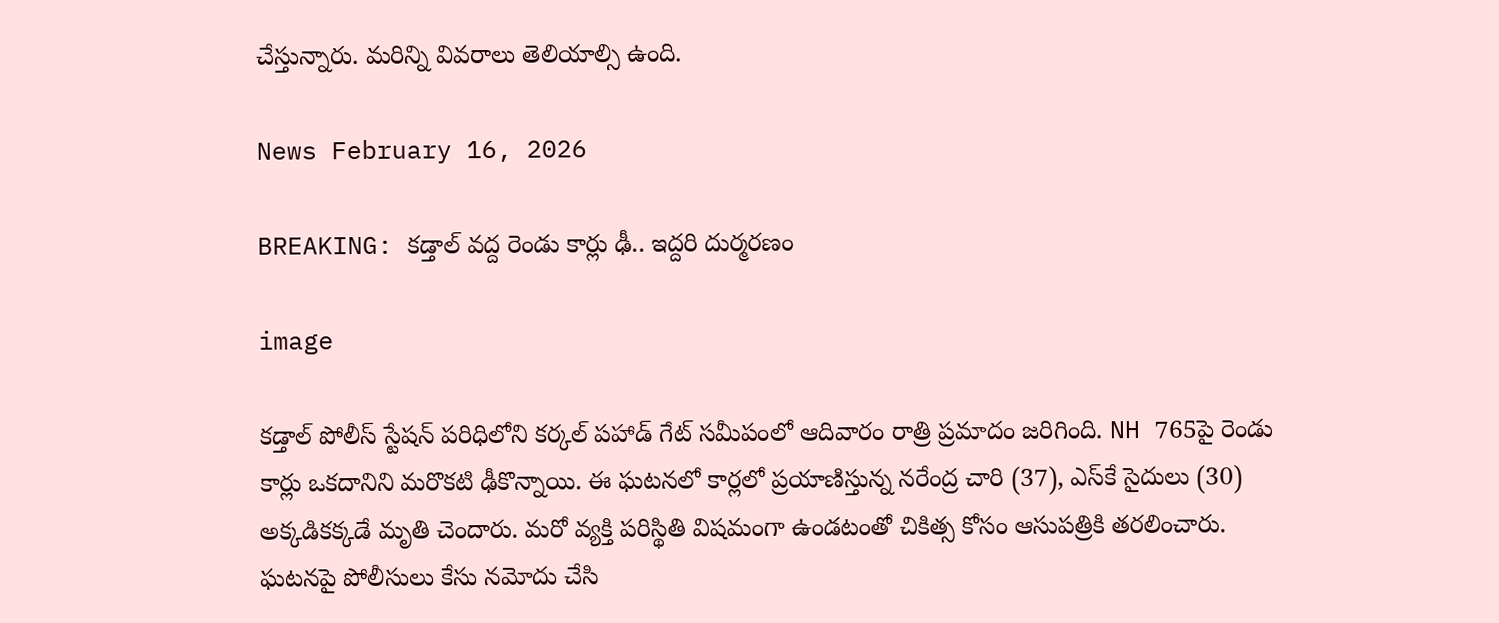చేస్తున్నారు. మరిన్ని వివరాలు తెలియాల్సి ఉంది.

News February 16, 2026

BREAKING: కడ్తాల్ వద్ద రెండు కార్లు ఢీ.. ఇద్దరి దుర్మరణం

image

కడ్తాల్ పోలీస్ స్టేషన్ పరిధిలోని కర్కల్ పహాడ్ గేట్ సమీపంలో ఆదివారం రాత్రి ప్రమాదం జరిగింది. NH 765పై రెండు కార్లు ఒకదానిని మరొకటి ఢీకొన్నాయి. ఈ ఘటనలో కార్లలో ప్రయాణిస్తున్న నరేంద్ర చారి (37), ఎస్‌కే సైదులు (30) అక్కడికక్కడే మృతి చెందారు. మరో వ్యక్తి పరిస్థితి విషమంగా ఉండటంతో చికిత్స కోసం ఆసుపత్రికి తరలించారు. ఘటనపై పోలీసులు కేసు నమోదు చేసి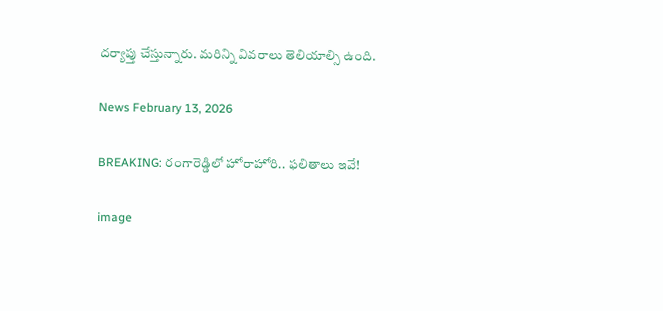దర్యాప్తు చేస్తున్నారు. మరిన్ని వివరాలు తెలియాల్సి ఉంది.

News February 13, 2026

BREAKING: రంగారెడ్డిలో హోరాహోరి.. ఫలితాలు ఇవే!

image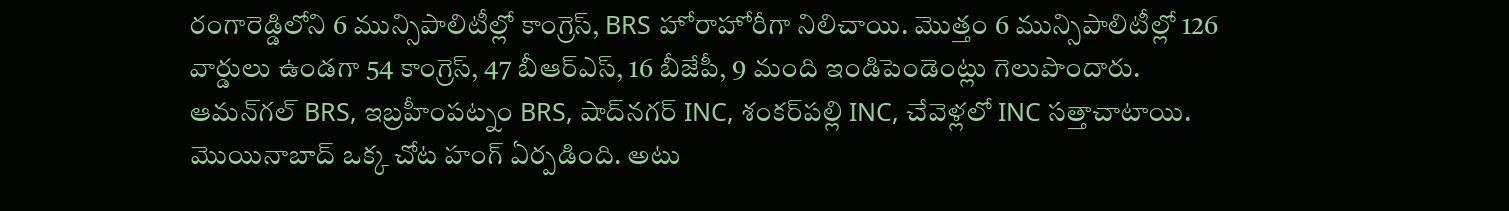రంగారెడ్డిలోని 6 మున్సిపాలిటీల్లో కాంగ్రెస్, BRS హోరాహోరీగా నిలిచాయి. మొత్తం 6 మున్సిపాలిటీల్లో 126 వార్డులు ఉండగా 54 కాంగ్రెస్, 47 బీఆర్ఎస్, 16 బీజేపీ, 9 మంది ఇండిపెండెంట్లు గెలుపొందారు. ఆమన్‌గల్‌ BRS, ఇబ్రహీంపట్నం BRS, షాద్‌నగర్ INC, శంకర్‌పల్లి INC, చేవెళ్లలో INC సత్తాచాటాయి. మొయినాబాద్‌ ఒక్క చోట హంగ్ ఏర్పడింది. అటు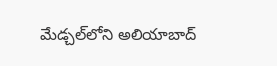మేడ్చల్‌లోని అలియాబాద్‌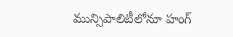మున్సిపాలిటీలోనూ హంగ్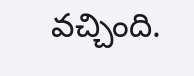వచ్చింది.